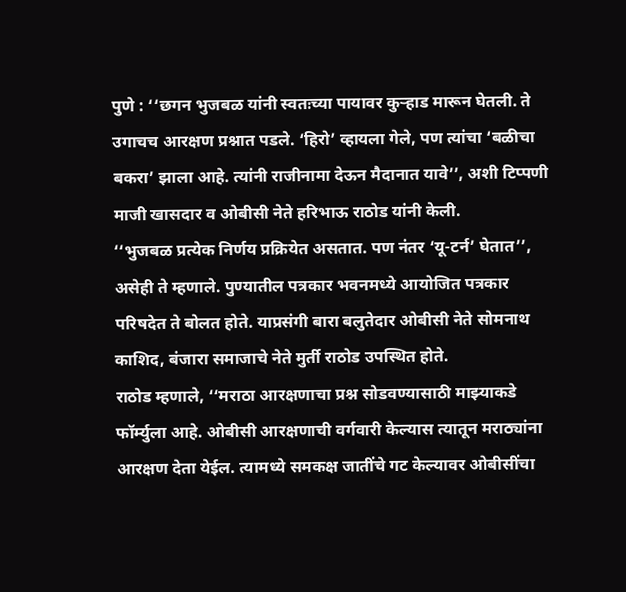पुणे : ‘‘छगन भुजबळ यांनी स्वतःच्या पायावर कुऱ्हाड मारून घेतली. ते उगाचच आरक्षण प्रश्नात पडले. ‘हिरो’ व्हायला गेले, पण त्यांचा ‘बळीचा बकरा’ झाला आहे. त्यांनी राजीनामा देऊन मैदानात यावे’’, अशी टिप्पणी माजी खासदार व ओबीसी नेते हरिभाऊ राठोड यांनी केली.
‘‘भुजबळ प्रत्येक निर्णय प्रक्रियेत असतात. पण नंतर ‘यू-टर्न’ घेतात’’, असेही ते म्हणाले. पुण्यातील पत्रकार भवनमध्ये आयोजित पत्रकार परिषदेत ते बोलत होते. याप्रसंगी बारा बलुतेदार ओबीसी नेते सोमनाथ काशिद, बंजारा समाजाचे नेते मुर्ती राठोड उपस्थित होते.
राठोड म्हणाले, ‘‘मराठा आरक्षणाचा प्रश्न सोडवण्यासाठी माझ्याकडे फॉर्म्युला आहे. ओबीसी आरक्षणाची वर्गवारी केल्यास त्यातून मराठ्यांना आरक्षण देता येईल. त्यामध्ये समकक्ष जातींचे गट केल्यावर ओबीसींचा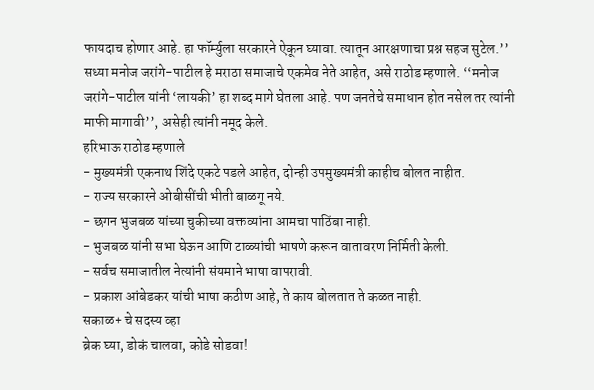फायदाच होणार आहे. हा फॉर्म्युला सरकारने ऐकून घ्यावा. त्यातून आरक्षणाचा प्रश्न सहज सुटेल.’’
सध्या मनोज जरांगे-पाटील हे मराठा समाजाचे एकमेव नेते आहेत, असे राठोड म्हणाले. ‘‘मनोज जरांगे-पाटील यांनी ‘लायकी’ हा शब्द मागे घेतला आहे. पण जनतेचे समाधान होत नसेल तर त्यांनी माफी मागावी’’, असेही त्यांनी नमूद केले.
हरिभाऊ राठोड म्हणाले
- मुख्यमंत्री एकनाथ शिंदे एकटे पडले आहेत, दोन्ही उपमुख्यमंत्री काहीच बोलत नाहीत.
- राज्य सरकारने ओबीसींची भीती बाळगू नये.
- छगन भुजबळ यांच्या चुकीच्या वक्तव्यांना आमचा पाठिंबा नाही.
- भुजबळ यांनी सभा घेऊन आणि टाळ्यांची भाषणे करून वातावरण निर्मिती केली.
- सर्वच समाजातील नेत्यांनी संयमाने भाषा वापरावी.
- प्रकाश आंबेडकर यांची भाषा कठीण आहे, ते काय बोलतात ते कळत नाही.
सकाळ+ चे सदस्य व्हा
ब्रेक घ्या, डोकं चालवा, कोडे सोडवा!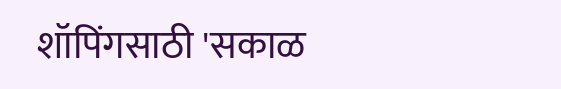शॉपिंगसाठी 'सकाळ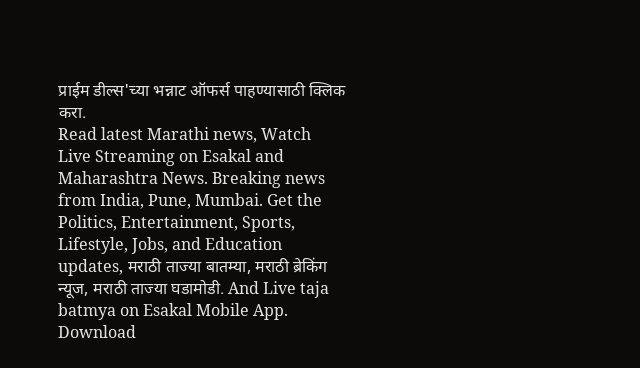प्राईम डील्स'च्या भन्नाट ऑफर्स पाहण्यासाठी क्लिक करा.
Read latest Marathi news, Watch Live Streaming on Esakal and Maharashtra News. Breaking news from India, Pune, Mumbai. Get the Politics, Entertainment, Sports, Lifestyle, Jobs, and Education updates, मराठी ताज्या बातम्या, मराठी ब्रेकिंग न्यूज, मराठी ताज्या घडामोडी. And Live taja batmya on Esakal Mobile App. Download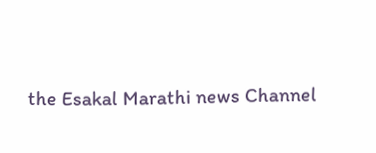the Esakal Marathi news Channel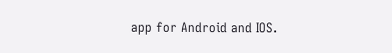app for Android and IOS.